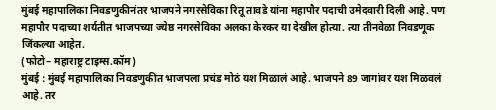मुंबई महापालिका निवडणुकीनंतर भाजपने नगरसेविका रितू तावडे यांना महापौर पदाची उमेदवारी दिली आहे. पण महापौर पदाच्या शर्यतीत भाजपच्या ज्येष्ठ नगरसेविका अलका केरकर या देखील होत्या. त्या तीनवेळा निवडणूक जिंकल्या आहेत.
(फोटो– महाराष्ट्र टाइम्स.कॉम)
मुंबई : मुंबई महापालिका निवडणुकीत भाजपला प्रचंड मोठं यश मिळालं आहे. भाजपने 89 जागांवर यश मिळवलं आहे. तर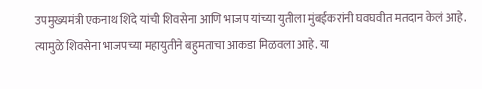उपमुख्यमंत्री एकनाथ शिंदे यांची शिवसेना आणि भाजप यांच्या युतीला मुंबईकरांनी घवघवीत मतदान केलं आहे. त्यामुळे शिवसेना भाजपच्या महायुतीने बहुमताचा आकडा मिळवला आहे. या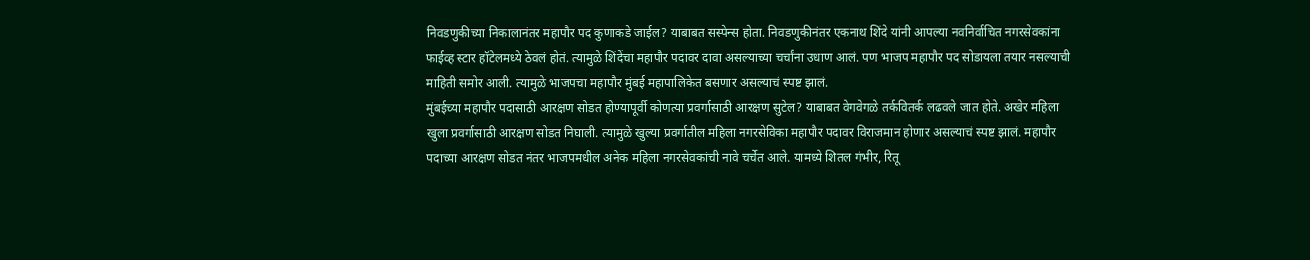निवडणुकीच्या निकालानंतर महापौर पद कुणाकडे जाईल? याबाबत सस्पेन्स होता. निवडणुकीनंतर एकनाथ शिंदे यांनी आपल्या नवनिर्वाचित नगरसेवकांना फाईव्ह स्टार हॉटेलमध्ये ठेवलं होतं. त्यामुळे शिंदेंचा महापौर पदावर दावा असल्याच्या चर्चांना उधाण आलं. पण भाजप महापौर पद सोडायला तयार नसल्याची माहिती समोर आली. त्यामुळे भाजपचा महापौर मुंबई महापालिकेत बसणार असल्याचं स्पष्ट झालं.
मुंबईच्या महापौर पदासाठी आरक्षण सोडत होण्यापूर्वी कोणत्या प्रवर्गासाठी आरक्षण सुटेल? याबाबत वेगवेगळे तर्कवितर्क लढवले जात होते. अखेर महिला खुला प्रवर्गासाठी आरक्षण सोडत निघाली. त्यामुळे खुल्या प्रवर्गातील महिला नगरसेविका महापौर पदावर विराजमान होणार असल्याचं स्पष्ट झालं. महापौर पदाच्या आरक्षण सोडत नंतर भाजपमधील अनेक महिला नगरसेवकांची नावे चर्चेत आले. यामध्ये शितल गंभीर, रितू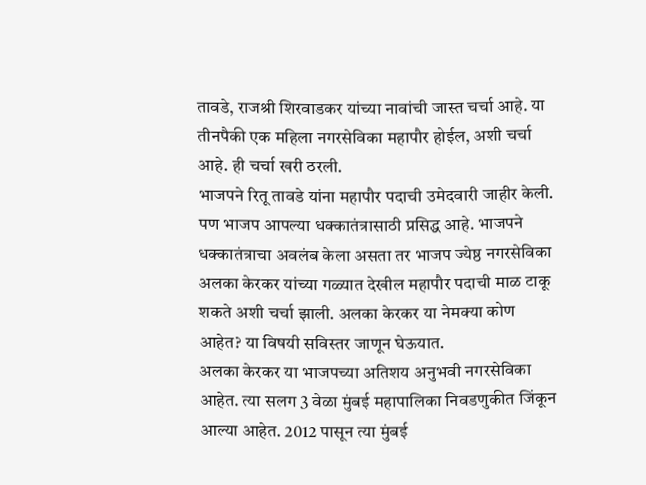तावडे, राजश्री शिरवाडकर यांच्या नावांची जास्त चर्चा आहे. या तीनपैकी एक महिला नगरसेविका महापौर होईल, अशी चर्चा आहे. ही चर्चा खरी ठरली.
भाजपने रितू तावडे यांना महापौर पदाची उमेदवारी जाहीर केली. पण भाजप आपल्या धक्कातंत्रासाठी प्रसिद्ध आहे. भाजपने धक्कातंत्राचा अवलंब केला असता तर भाजप ज्येष्ठ नगरसेविका अलका केरकर यांच्या गळ्यात देखील महापौर पदाची माळ टाकू शकते अशी चर्चा झाली. अलका केरकर या नेमक्या कोण आहेत? या विषयी सविस्तर जाणून घेऊयात.
अलका केरकर या भाजपच्या अतिशय अनुभवी नगरसेविका आहेत. त्या सलग 3 वेळा मुंबई महापालिका निवडणुकीत जिंकून आल्या आहेत. 2012 पासून त्या मुंबई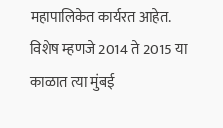महापालिकेत कार्यरत आहेत. विशेष म्हणजे 2014 ते 2015 या काळात त्या मुंबई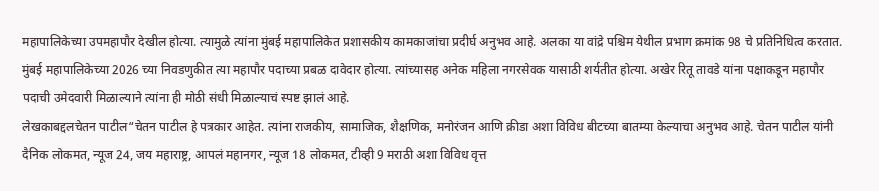महापालिकेच्या उपमहापौर देखील होत्या. त्यामुळे त्यांना मुंबई महापालिकेत प्रशासकीय कामकाजांचा प्रदीर्घ अनुभव आहे. अलका या वांद्रे पश्चिम येथील प्रभाग क्रमांक 98 चे प्रतिनिधित्व करतात. मुंबई महापालिकेच्या 2026 च्या निवडणुकीत त्या महापौर पदाच्या प्रबळ दावेदार होत्या. त्यांच्यासह अनेक महिला नगरसेवक यासाठी शर्यतीत होत्या. अखेर रितू तावडे यांना पक्षाकडून महापौर पदाची उमेदवारी मिळाल्याने त्यांना ही मोठी संधी मिळाल्याचं स्पष्ट झालं आहे.
लेखकाबद्दलचेतन पाटील“चेतन पाटील हे पत्रकार आहेत. त्यांना राजकीय, सामाजिक, शैक्षणिक, मनोरंजन आणि क्रीडा अशा विविध बीटच्या बातम्या केल्याचा अनुभव आहे. चेतन पाटील यांनी दैनिक लोकमत, न्यूज 24, जय महाराष्ट्र, आपलं महानगर, न्यूज 18 लोकमत, टीव्ही 9 मराठी अशा विविध वृत्त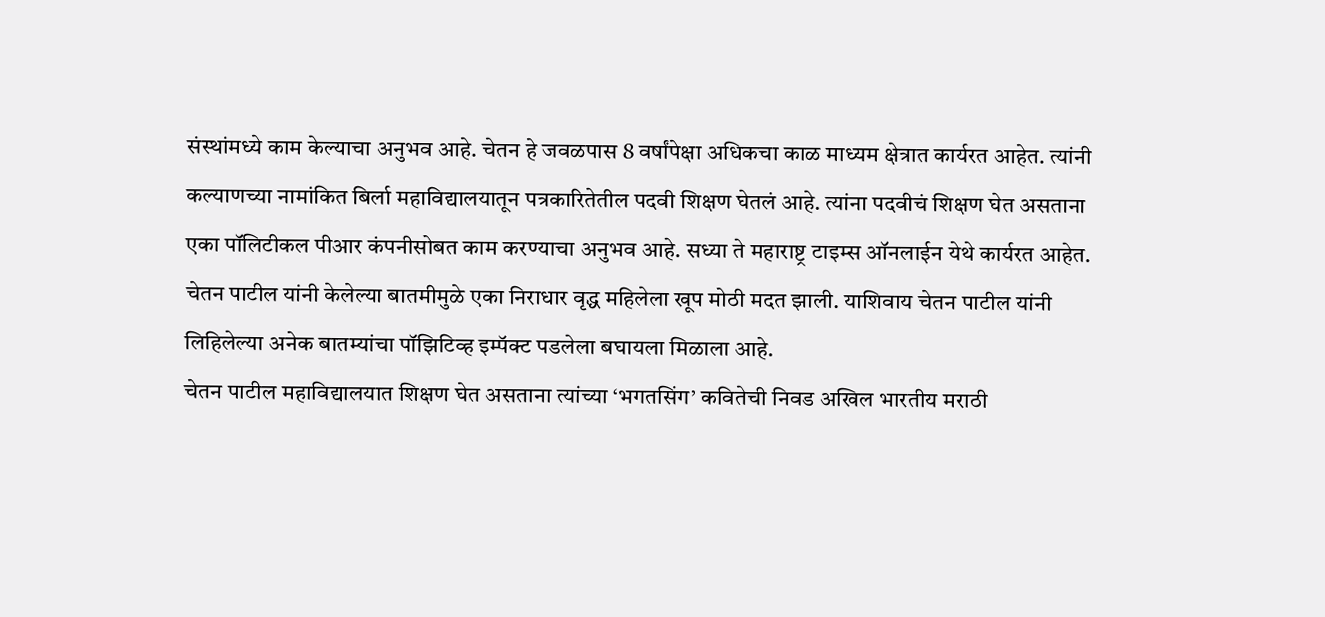संस्थांमध्ये काम केल्याचा अनुभव आहे. चेतन हे जवळपास 8 वर्षांपेक्षा अधिकचा काळ माध्यम क्षेत्रात कार्यरत आहेत. त्यांनी कल्याणच्या नामांकित बिर्ला महाविद्यालयातून पत्रकारितेतील पदवी शिक्षण घेतलं आहे. त्यांना पदवीचं शिक्षण घेत असताना एका पॉलिटीकल पीआर कंपनीसोबत काम करण्याचा अनुभव आहे. सध्या ते महाराष्ट्र टाइम्स ऑनलाईन येथे कार्यरत आहेत.
चेतन पाटील यांनी केलेल्या बातमीमुळे एका निराधार वृद्ध महिलेला खूप मोठी मदत झाली. याशिवाय चेतन पाटील यांनी लिहिलेल्या अनेक बातम्यांचा पॉझिटिव्ह इम्पॅक्ट पडलेला बघायला मिळाला आहे.
चेतन पाटील महाविद्यालयात शिक्षण घेत असताना त्यांच्या ‘भगतसिंग’ कवितेची निवड अखिल भारतीय मराठी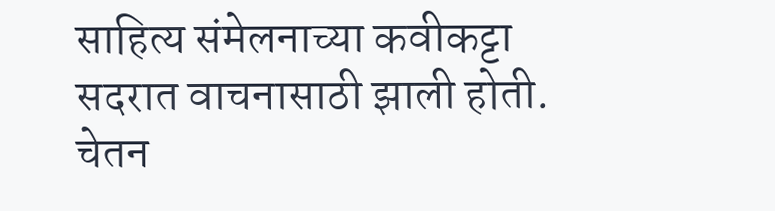साहित्य संमेलनाच्या कवीकट्टा सदरात वाचनासाठी झाली होती. चेतन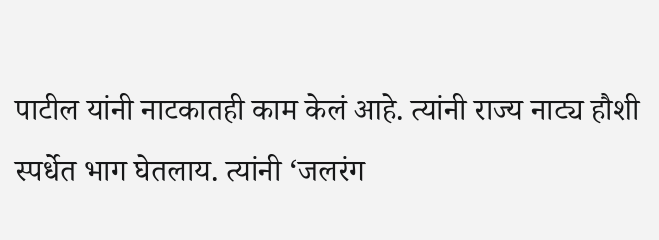पाटील यांनी नाटकातही काम केलं आहे. त्यांनी राज्य नाट्य हौशी स्पर्धेत भाग घेतलाय. त्यांनी ‘जलरंग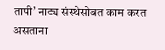तापी’ नाट्य संस्थेसोबत काम करत असताना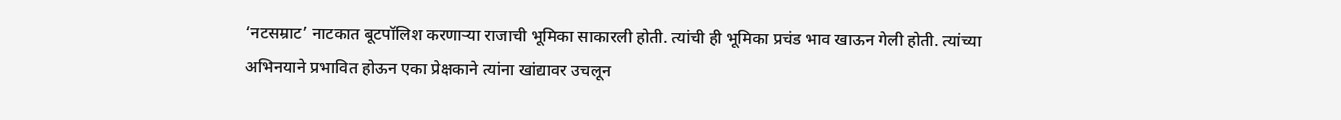‘नटसम्राट’ नाटकात बूटपॉलिश करणाऱ्या राजाची भूमिका साकारली होती. त्यांची ही भूमिका प्रचंड भाव खाऊन गेली होती. त्यांच्या अभिनयाने प्रभावित होऊन एका प्रेक्षकाने त्यांना खांद्यावर उचलून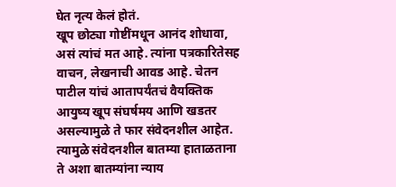घेत नृत्य केलं होतं.
खूप छोट्या गोष्टींमधून आनंद शोधावा, असं त्यांचं मत आहे. त्यांना पत्रकारितेसह वाचन, लेखनाची आवड आहे. चेतन पाटील यांचं आतापर्यंतचं वैयक्तिक आयुष्य खूप संघर्षमय आणि खडतर असल्यामुळे ते फार संवेदनशील आहेत. त्यामुळे संवेदनशील बातम्या हाताळताना ते अशा बातम्यांना न्याय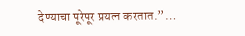देण्याचा पूरेपूर प्रयत्न करतात.”…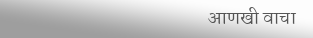आणखी वाचा